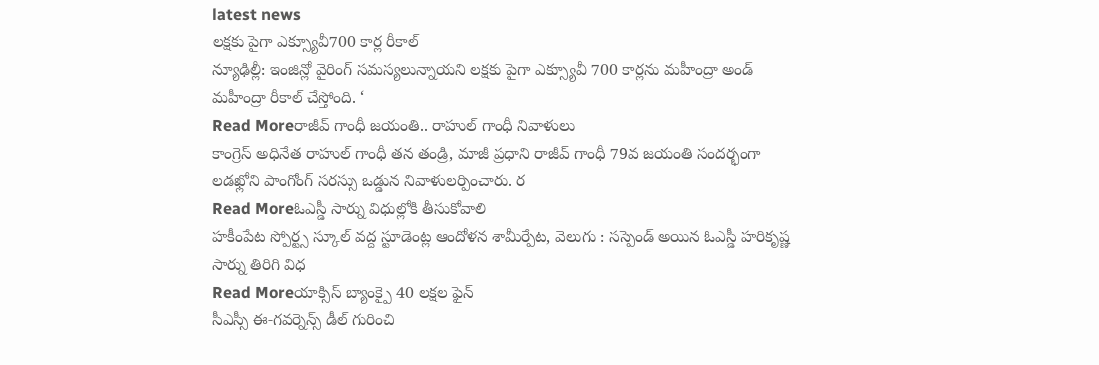latest news
లక్షకు పైగా ఎక్స్యూవీ700 కార్ల రీకాల్
న్యూఢిల్లీ: ఇంజిన్లో వైరింగ్ సమస్యలున్నాయని లక్షకు పైగా ఎక్స్యూవీ 700 కార్లను మహీంద్రా అండ్ మహీంద్రా రీకాల్ చేస్తోంది. ‘
Read Moreరాజీవ్ గాంధీ జయంతి.. రాహుల్ గాంధీ నివాళులు
కాంగ్రెస్ అధినేత రాహుల్ గాంధీ తన తండ్రి, మాజీ ప్రధాని రాజీవ్ గాంధీ 79వ జయంతి సందర్భంగా లడఖ్లోని పాంగోంగ్ సరస్సు ఒడ్డున నివాళులర్పించారు. ర
Read Moreఓఎస్డీ సార్ను విధుల్లోకి తీసుకోవాలి
హకీంపేట స్పోర్ట్స స్కూల్ వద్ద స్టూడెంట్ల ఆందోళన శామీర్పేట, వెలుగు : సస్పెండ్ అయిన ఓఎస్డీ హరికృష్ణ సార్ను తిరిగి విధ
Read Moreయాక్సిస్ బ్యాంక్పై 40 లక్షల ఫైన్
సీఎస్సీ ఈ‑గవర్నెన్స్ డీల్ గురించి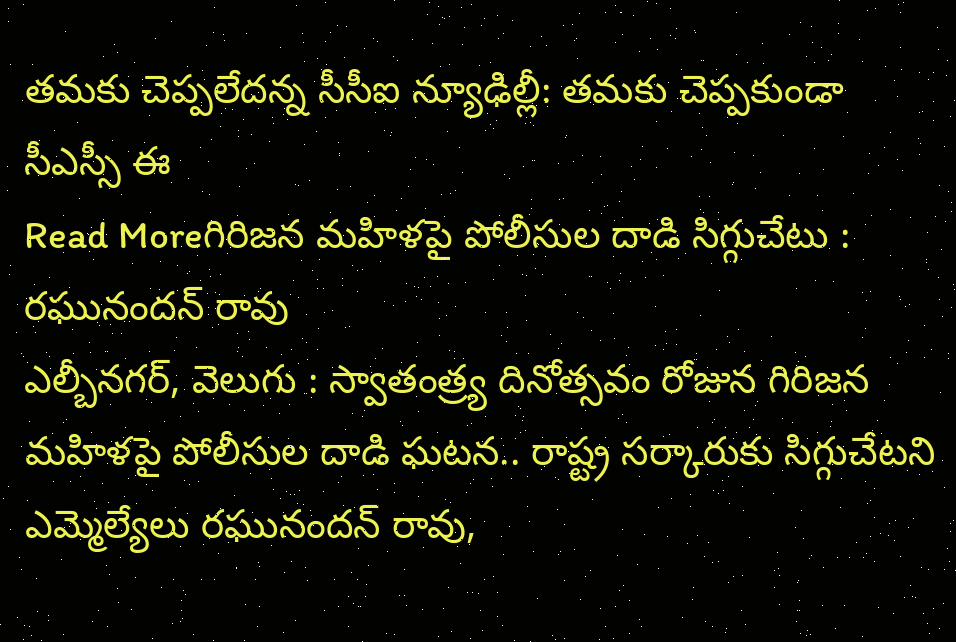తమకు చెప్పలేదన్న సీసీఐ న్యూఢిల్లీ: తమకు చెప్పకుండా సీఎస్సీ ఈ
Read Moreగిరిజన మహిళపై పోలీసుల దాడి సిగ్గుచేటు : రఘునందన్ రావు
ఎల్బీనగర్, వెలుగు : స్వాతంత్ర్య దినోత్సవం రోజున గిరిజన మహిళపై పోలీసుల దాడి ఘటన.. రాష్ట్ర సర్కారుకు సిగ్గుచేటని ఎమ్మెల్యేలు రఘునందన్ రావు,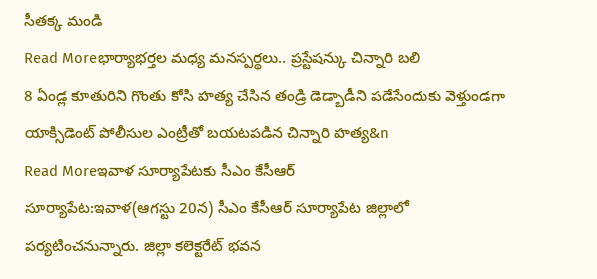సీతక్క మండి
Read Moreభార్యాభర్తల మధ్య మనస్పర్థలు.. ప్రస్టేషన్కు చిన్నారి బలి
8 ఏండ్ల కూతురిని గొంతు కోసి హత్య చేసిన తండ్రి డెడ్బాడీని పడేసేందుకు వెళ్తుండగా యాక్సిడెంట్ పోలీసుల ఎంట్రీతో బయటపడిన చిన్నారి హత్య&n
Read Moreఇవాళ సూర్యాపేటకు సీఎం కేసీఆర్
సూర్యాపేట:ఇవాళ(ఆగస్టు 20న) సీఎం కేసీఆర్ సూర్యాపేట జిల్లాలో పర్యటించనున్నారు. జిల్లా కలెక్టరేట్ భవన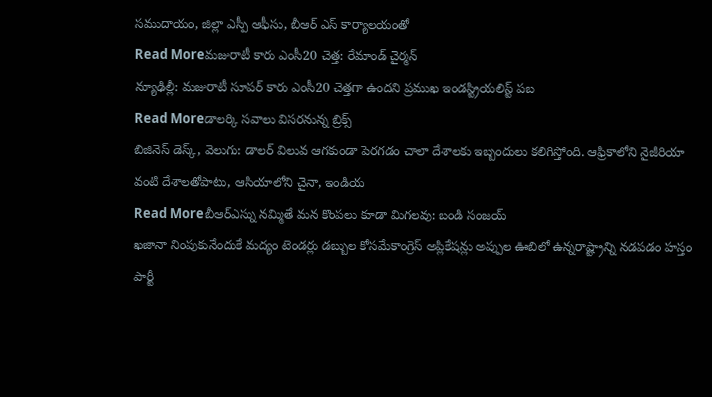సముదాయం, జిల్లా ఎస్పీ ఆఫీసు, బీఆర్ ఎస్ కార్యాలయంతో
Read Moreమజురాటీ కారు ఎంసీ20 చెత్త: రేమాండ్ చైర్మన్
న్యూఢిల్లీ: మజురాటీ సూపర్ కారు ఎంసీ20 చెత్తగా ఉందని ప్రముఖ ఇండస్ట్రియలిస్ట్ పబ
Read Moreడాలర్కి సవాలు విసరనున్న బ్రిక్స్
బిజినెస్ డెస్క్, వెలుగు: డాలర్ విలువ ఆగకుండా పెరగడం చాలా దేశాలకు ఇబ్బందులు కలిగిస్తోంది. ఆఫ్రికాలోని నైజీరియా వంటి దేశాలతోపాటు, ఆసియాలోని చైనా, ఇండియ
Read Moreబీఆర్ఎస్ను నమ్మితే మన కొంపలు కూడా మిగలవు: బండి సంజయ్
ఖజానా నింపుకునేందుకే మద్యం టెండర్లు డబ్బుల కోసమేకాంగ్రెస్ అప్లికేషన్లు అప్పుల ఊబిలో ఉన్నరాష్ట్రాన్ని నడపడం హస్తం పార్టీ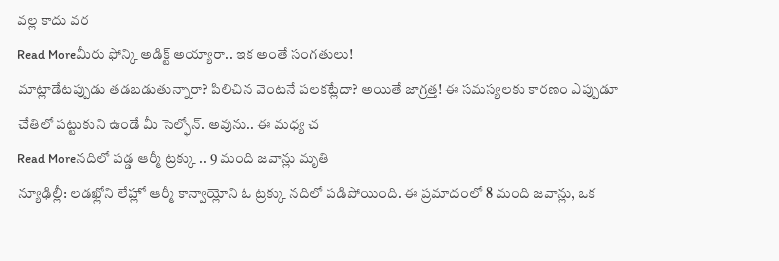వల్ల కాదు వర
Read Moreమీరు ఫోన్కి అడిక్ట్ అయ్యారా.. ఇక అంతే సంగతులు!
మాట్లాడేటప్పుడు తడబడుతున్నారా? పిలిచిన వెంటనే పలకట్లేదా? అయితే జాగ్రత్త! ఈ సమస్యలకు కారణం ఎప్పుడూ చేతిలో పట్టుకుని ఉండే మీ సెల్ఫోన్. అవును.. ఈ మధ్య చ
Read Moreనదిలో పడ్డ ఆర్మీ ట్రక్కు .. 9 మంది జవాన్లు మృతి
న్యూఢిల్లీ: లడఖ్లోని లేహ్లో ఆర్మీ కాన్వాయ్లోని ఓ ట్రక్కు నదిలో పడిపోయింది. ఈ ప్రమాదంలో 8 మంది జవాన్లు, ఒక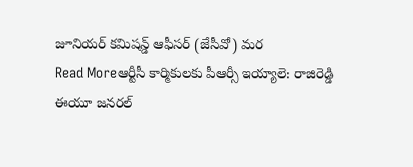జూనియర్ కమిషన్డ్ ఆఫీసర్ (జేసీవో) మర
Read Moreఆర్టీసీ కార్మికులకు పీఆర్సీ ఇయ్యాలె: రాజిరెడ్డి
ఈయూ జనరల్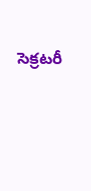సెక్రటరీ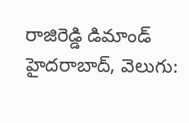రాజిరెడ్డి డిమాండ్ హైదరాబాద్, వెలుగు: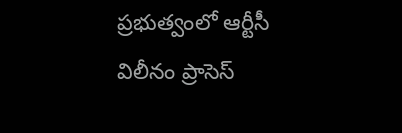ప్రభుత్వంలో ఆర్టీసీ విలీనం ప్రాసెస్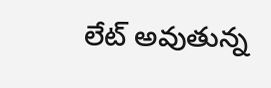లేట్ అవుతున్న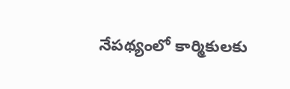నేపథ్యంలో కార్మికులకు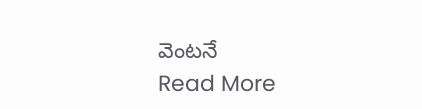వెంటనే
Read More